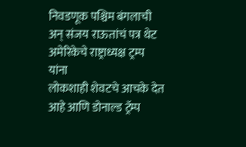निवडणूक पश्चिम बंगलाची अन् संजय राऊतांचं पत्र थेट अमेरिकेचे राष्ट्राध्यक्ष ट्रम्प यांना
लोकशाही शेवटचे आचके देत आहे आणि डोनाल्ड ट्रॅम्प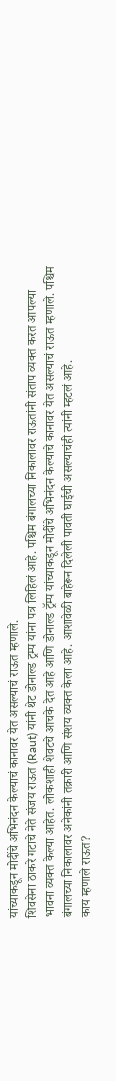यांच्याकडून मोदींचे अभिनंदन केल्याचं कानावर येत असल्याचं राऊत म्हणाले.
शिवसेना ठाकरे गटाचे नेते संजय राऊत (Raut) यांनी थेट डोनाल्ड ट्रम्प यांना पत्र लिहिलं आहे. पश्चिम बंगालच्या निकालावर राऊतांनी संताप व्यक्त करत आपल्या भावना व्यक्त केल्या आहेत. लोकशाही शेवटचे आचके देत आहे आणि डोनाल्ड ट्रॅम्प यांच्याकडून मोदींचे अभिनंदन केल्याचे कानावर येत असल्याचं राऊत म्हणाले. पश्चिम बंगालच्या निकालावर अनेकांनी तक्रारी आणि संशय व्यक्त केला आहे. आशावेळी बाहेरून दिलेली पावती घाईची असल्याचंही त्यांनी म्हटलं आहे.
काय म्हणाले राऊत?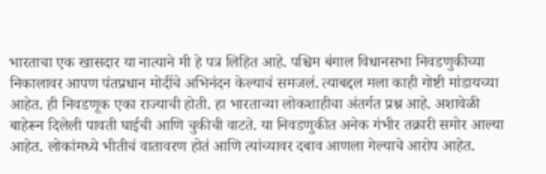भारताचा एक खासदार या नात्याने मी हे पत्र लिहित आहे. पश्चिम बंगाल विधानसभा निवडणुकीच्या निकालावर आपण पंतप्रधान मोदींचे अभिनंदन केल्याचं समजलं. त्याबद्दल मला काही गोष्टी मांडायच्या आहेत. ही निवडणूक एका राज्याची होती. हा भारताच्या लोकशाहीचा अंतर्गत प्रश्न आहे. अशावेळी बाहेरून दिलेली पावती घाईची आणि चुकीची वाटते. या निवडणुकीत अनेक गंभीर तक्रारी समोर आल्या आहेत. लोकांमध्ये भीतीचं वातावरण होतं आणि त्यांच्यावर दबाव आणला गेल्याचे आरोप आहेत.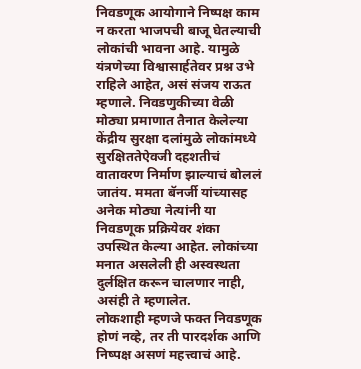निवडणूक आयोगाने निष्पक्ष काम न करता भाजपची बाजू घेतल्याची लोकांची भावना आहे. यामुळे यंत्रणेच्या विश्वासार्हतेवर प्रश्न उभे राहिले आहेत, असं संजय राऊत म्हणाले. निवडणुकीच्या वेळी मोठ्या प्रमाणात तैनात केलेल्या केंद्रीय सुरक्षा दलांमुळे लोकांमध्ये सुरक्षिततेऐवजी दहशतीचं वातावरण निर्माण झाल्याचं बोललं जातंय. ममता बॅनर्जी यांच्यासह अनेक मोठ्या नेत्यांनी या निवडणूक प्रक्रियेवर शंका उपस्थित केल्या आहेत. लोकांच्या मनात असलेली ही अस्वस्थता दुर्लक्षित करून चालणार नाही, असंही ते म्हणालेत.
लोकशाही म्हणजे फक्त निवडणूक होणं नव्हे, तर ती पारदर्शक आणि निष्पक्ष असणं महत्त्वाचं आहे.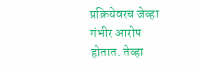प्रक्रियेवरच जेव्हा गंभीर आरोप होतात. तेव्हा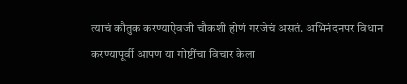त्याचं कौतुक करण्याऐवजी चौकशी होणं गरजेचं असतं. अभिनंदनपर विधान करण्यापूर्वी आपण या गोष्टींचा विचार केला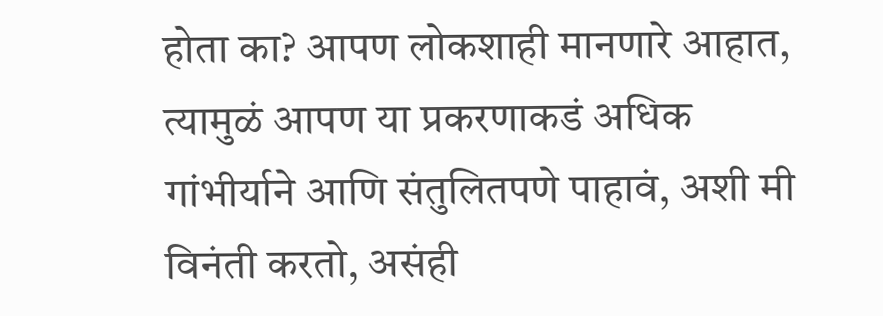होता का? आपण लोकशाही मानणारे आहात, त्यामुळं आपण या प्रकरणाकडं अधिक गांभीर्याने आणि संतुलितपणे पाहावं, अशी मी विनंती करतो, असंही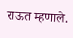राऊत म्हणाले.